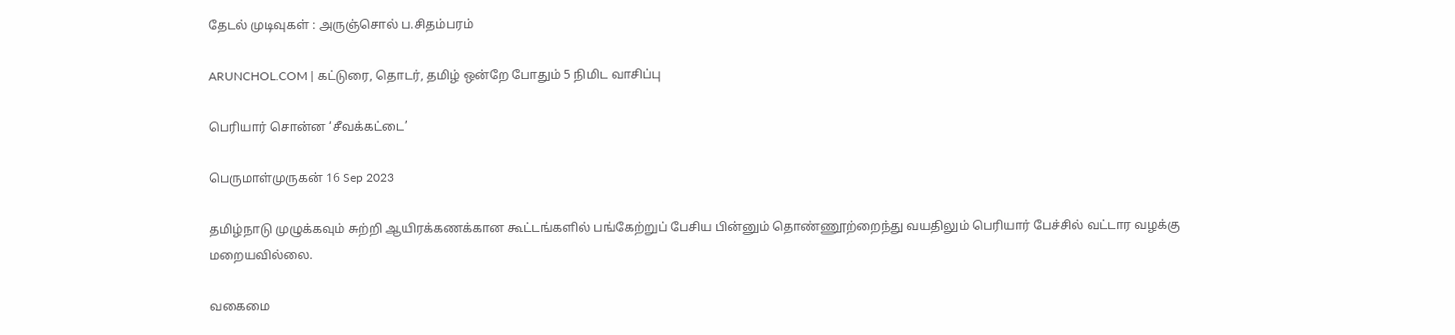தேடல் முடிவுகள் : அருஞ்சொல் ப.சிதம்பரம்

ARUNCHOL.COM | கட்டுரை, தொடர், தமிழ் ஒன்றே போதும் 5 நிமிட வாசிப்பு

பெரியார் சொன்ன ‘சீவக்கட்டை’

பெருமாள்முருகன் 16 Sep 2023

தமிழ்நாடு முழுக்கவும் சுற்றி ஆயிரக்கணக்கான கூட்டங்களில் பங்கேற்றுப் பேசிய பின்னும் தொண்ணூற்றைந்து வயதிலும் பெரியார் பேச்சில் வட்டார வழக்கு மறையவில்லை.

வகைமை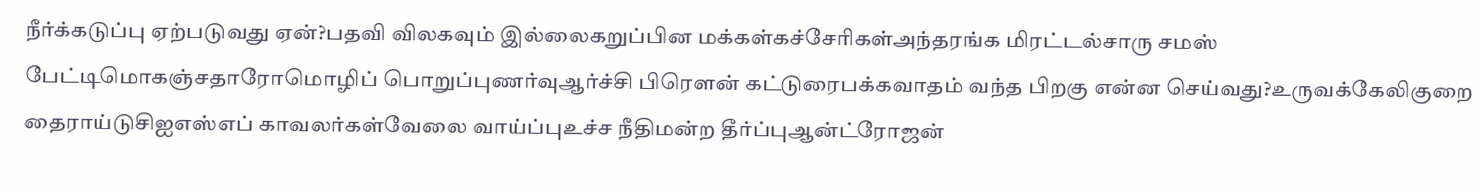நீர்க்கடுப்பு ஏற்படுவது ஏன்?பதவி விலகவும் இல்லைகறுப்பின மக்கள்கச்சேரிகள்அந்தரங்க மிரட்டல்சாரு சமஸ் பேட்டிமொகஞ்சதாரோமொழிப் பொறுப்புணர்வுஆர்ச்சி பிரௌன் கட்டுரைபக்கவாதம் வந்த பிறகு என்ன செய்வது?உருவக்கேலிகுறை தைராய்டுசிஐஎஸ்எப் காவலர்கள்வேலை வாய்ப்புஉச்ச நீதிமன்ற தீர்ப்புஆன்ட்ரோஜன்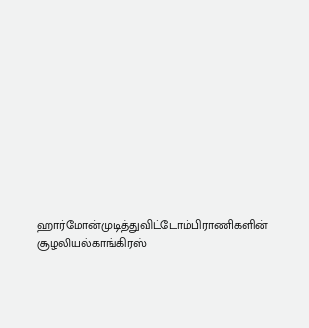ஹார்மோன்முடித்துவிட்டோம்பிராணிகளின் சூழலியல்காங்கிரஸ்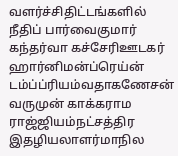வளர்ச்சிதிட்டங்களில் நீதிப் பார்வைகுமார் கந்தர்வா கச்சேரிஊடகர் ஹார்னிமன்ப்ரெய்ன் டம்ப்ப்ரியம்வதாகணேசன் வருமுன் காக்கராம ராஜ்ஜியம்நட்சத்திர இதழியலாளர்மாநில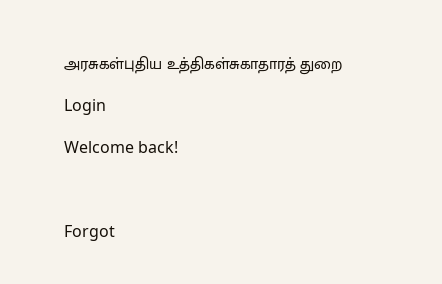அரசுகள்புதிய உத்திகள்சுகாதாரத் துறை

Login

Welcome back!



Forgot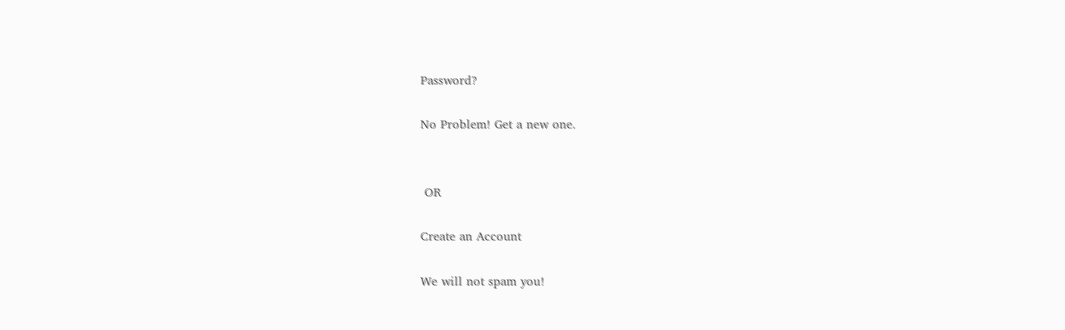Password?

No Problem! Get a new one.


 OR

Create an Account

We will not spam you!